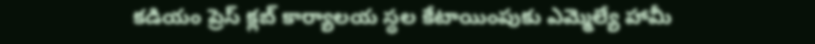కడియం ప్రెస్ క్లబ్ కార్యాలయ స్థల కేటాయింపుకు ఎమ్మెల్యే హామీ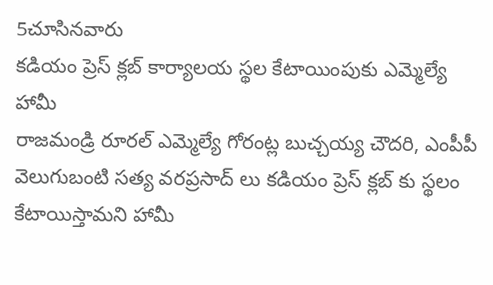5చూసినవారు
కడియం ప్రెస్ క్లబ్ కార్యాలయ స్థల కేటాయింపుకు ఎమ్మెల్యే హామీ
రాజమండ్రి రూరల్ ఎమ్మెల్యే గోరంట్ల బుచ్చయ్య చౌదరి, ఎంపీపీ వెలుగుబంటి సత్య వరప్రసాద్ లు కడియం ప్రెస్ క్లబ్ కు స్థలం కేటాయిస్తామని హామీ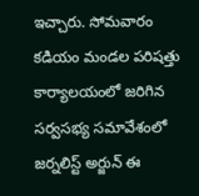ఇచ్చారు. సోమవారం కడియం మండల పరిషత్తు కార్యాలయంలో జరిగిన సర్వసభ్య సమావేశంలో జర్నలిస్ట్ అర్జున్ ఈ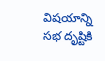విషయాన్ని సభ దృష్టికి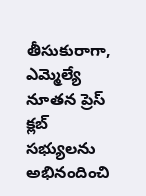తీసుకురాగా, ఎమ్మెల్యే నూతన ప్రెస్ క్లబ్ సభ్యులను అభినందించి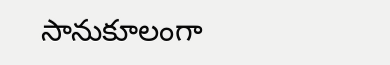సానుకూలంగా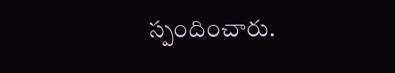స్పందించారు.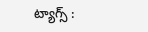ట్యాగ్స్ :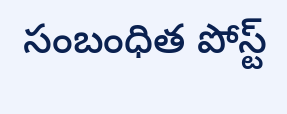సంబంధిత పోస్ట్